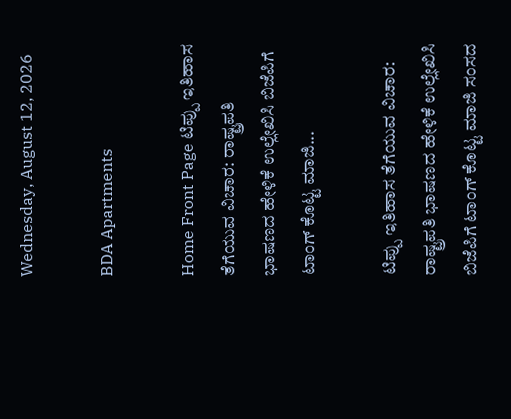Wednesday, August 12, 2026

BDA Apartments

Home Front Page ಟಿಪ್ಪು ಇತಿಹಾಸ ತೆಗೆಯುವ ವಿಚಾರ: ರಾಷ್ಟ್ರಪತಿ ಭಾಷಣದ ಹೇಳಿಕೆ ಉಲ್ಲೇಖಿಸಿ ಬಿಜೆಪಿಗೆ ಟಾಂಗ್ ಕೊಟ್ಟ ಮಾಜಿ...

ಟಿಪ್ಪು ಇತಿಹಾಸ ತೆಗೆಯುವ ವಿಚಾರ: ರಾಷ್ಟ್ರಪತಿ ಭಾಷಣದ ಹೇಳಿಕೆ ಉಲ್ಲೇಖಿಸಿ ಬಿಜೆಪಿಗೆ ಟಾಂಗ್ ಕೊಟ್ಟ ಮಾಜಿ ಸಂಸದ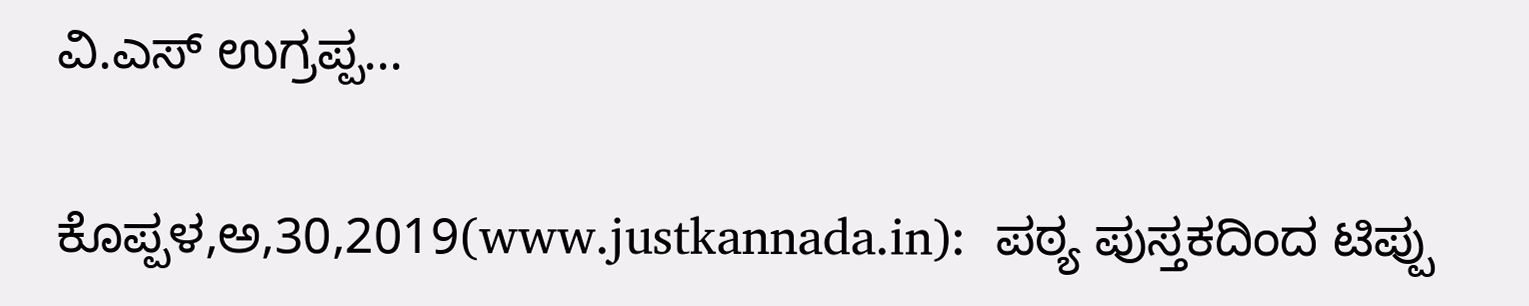ವಿ.ಎಸ್ ಉಗ್ರಪ್ಪ…

ಕೊಪ್ಪಳ,ಅ,30,2019(www.justkannada.in):  ಪಠ್ಯ ಪುಸ್ತಕದಿಂದ ಟಿಪ್ಪು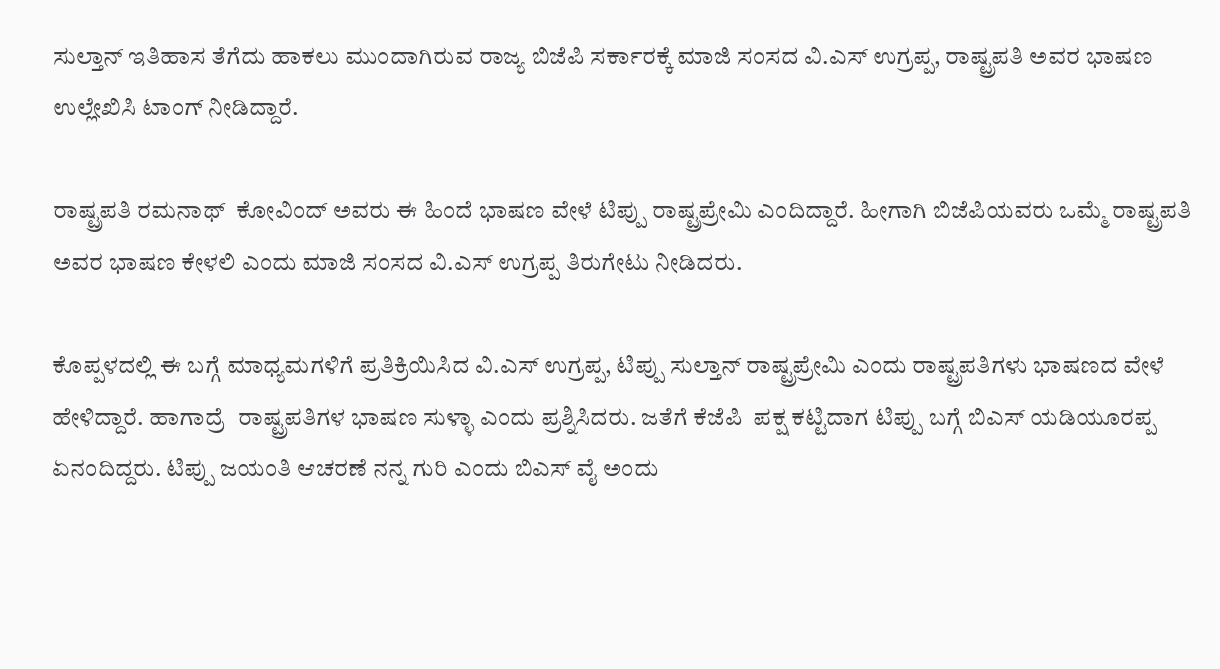ಸುಲ್ತಾನ್ ಇತಿಹಾಸ ತೆಗೆದು ಹಾಕಲು ಮುಂದಾಗಿರುವ ರಾಜ್ಯ ಬಿಜೆಪಿ ಸರ್ಕಾರಕ್ಕೆ ಮಾಜಿ ಸಂಸದ ವಿ.ಎಸ್ ಉಗ್ರಪ್ಪ, ರಾಷ್ಟ್ರಪತಿ ಅವರ ಭಾಷಣ ಉಲ್ಲೇಖಿಸಿ ಟಾಂಗ್ ನೀಡಿದ್ದಾರೆ.

ರಾಷ್ಟ್ರಪತಿ ರಮನಾಥ್  ಕೋವಿಂದ್ ಅವರು ಈ ಹಿಂದೆ ಭಾಷಣ ವೇಳೆ ಟಿಪ್ಪು ರಾಷ್ಟ್ರಪ್ರೇಮಿ ಎಂದಿದ್ದಾರೆ. ಹೀಗಾಗಿ ಬಿಜೆಪಿಯವರು ಒಮ್ಮೆ ರಾಷ್ಟ್ರಪತಿ ಅವರ ಭಾಷಣ ಕೇಳಲಿ ಎಂದು ಮಾಜಿ ಸಂಸದ ವಿ.ಎಸ್ ಉಗ್ರಪ್ಪ ತಿರುಗೇಟು ನೀಡಿದರು.

ಕೊಪ್ಪಳದಲ್ಲಿ ಈ ಬಗ್ಗೆ ಮಾಧ್ಯಮಗಳಿಗೆ ಪ್ರತಿಕ್ರಿಯಿಸಿದ ವಿ.ಎಸ್ ಉಗ್ರಪ್ಪ, ಟಿಪ್ಪು ಸುಲ್ತಾನ್ ರಾಷ್ಟ್ರಪ್ರೇಮಿ ಎಂದು ರಾಷ್ಟ್ರಪತಿಗಳು ಭಾಷಣದ ವೇಳೆ ಹೇಳಿದ್ದಾರೆ. ಹಾಗಾದ್ರೆ  ರಾಷ್ಟ್ರಪತಿಗಳ ಭಾಷಣ ಸುಳ್ಳಾ ಎಂದು ಪ್ರಶ್ನಿಸಿದರು. ಜತೆಗೆ ಕೆಜೆಪಿ  ಪಕ್ಷ ಕಟ್ಟಿದಾಗ ಟಿಪ್ಪು ಬಗ್ಗೆ ಬಿಎಸ್ ಯಡಿಯೂರಪ್ಪ ಏನಂದಿದ್ದರು. ಟಿಪ್ಪು ಜಯಂತಿ ಆಚರಣೆ ನನ್ನ ಗುರಿ ಎಂದು ಬಿಎಸ್ ವೈ ಅಂದು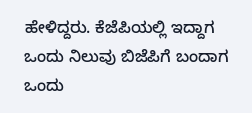ಹೇಳಿದ್ದರು. ಕೆಜೆಪಿಯಲ್ಲಿ ಇದ್ದಾಗ ಒಂದು ನಿಲುವು ಬಿಜೆಪಿಗೆ ಬಂದಾಗ ಒಂದು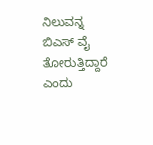ನಿಲುವನ್ನ ಬಿಎಸ್ ವೈ ತೋರುತ್ತಿದ್ದಾರೆ ಎಂದು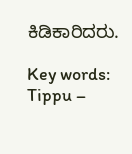ಕಿಡಿಕಾರಿದರು.

Key words: Tippu –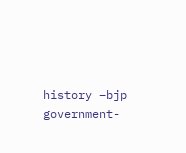history –bjp government-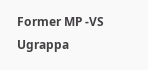Former MP -VS Ugrappa